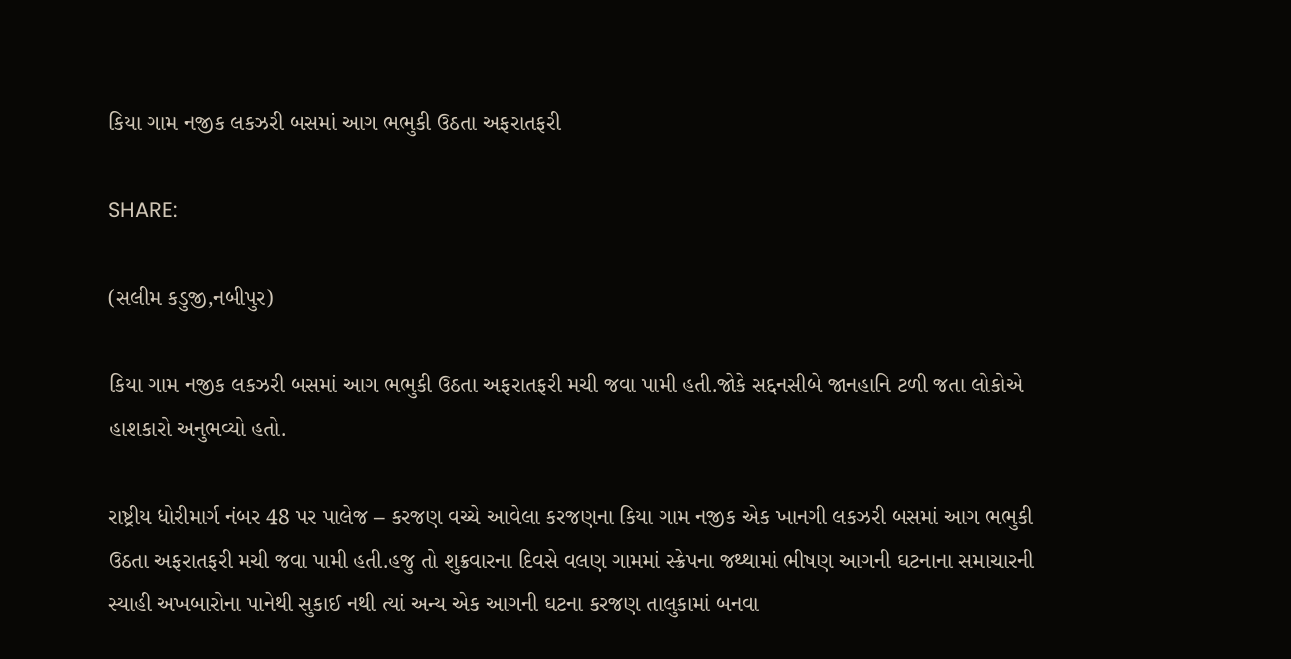કિયા ગામ નજીક લકઝરી બસમાં આગ ભભુકી ઉઠતા અફરાતફરી

SHARE:

(સલીમ કડુજી,નબીપુર)

કિયા ગામ નજીક લકઝરી બસમાં આગ ભભુકી ઉઠતા અફરાતફરી મચી જવા પામી હતી.જોકે સદ્દનસીબે જાનહાનિ ટળી જતા લોકોએ હાશકારો અનુભવ્યો હતો.

રાષ્ટ્રીય ધોરીમાર્ગ નંબર 48 પર પાલેજ – કરજણ વચ્ચે આવેલા કરજણના કિયા ગામ નજીક એક ખાનગી લકઝરી બસમાં આગ ભભુકી ઉઠતા અફરાતફરી મચી જવા પામી હતી.હજુ તો શુક્રવારના દિવસે વલણ ગામમાં સ્ક્રેપના જથ્થામાં ભીષણ આગની ઘટનાના સમાચારની સ્યાહી અખબારોના પાનેથી સુકાઈ નથી ત્યાં અન્ય એક આગની ઘટના કરજણ તાલુકામાં બનવા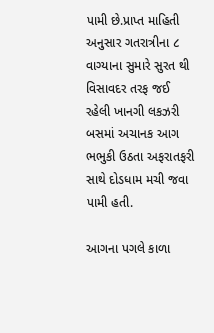પામી છે.પ્રાપ્ત માહિતી અનુસાર ગતરાત્રીના ૮ વાગ્યાના સુમારે સુરત થી વિસાવદર તરફ જઈ રહેલી ખાનગી લકઝરી બસમાં અચાનક આગ ભભુકી ઉઠતા અફરાતફરી સાથે દોડધામ મચી જવા પામી હતી.

આગના પગલે કાળા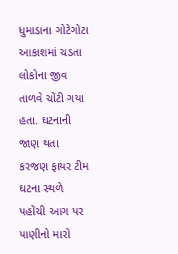ધુમાડાના ગોટેગોટા આકાશમાં ચડતા લોકોના જીવ તાળવે ચોંટી ગયા હતા. ઘટનાની જાણ થતા કરજણ ફાયર ટીમ ઘટના સ્થળે પહોંચી આગ પર પાણીનો મારો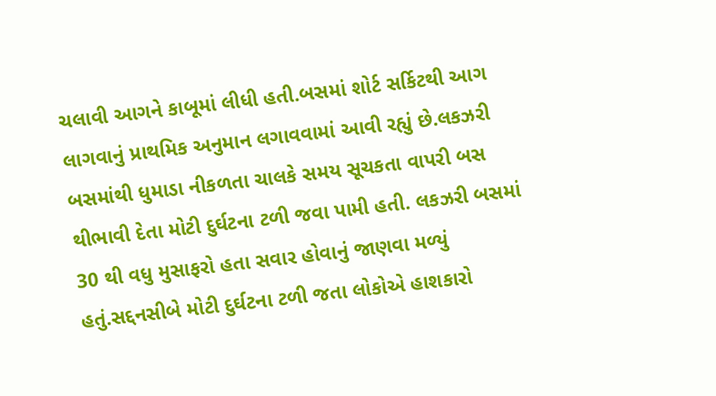ચલાવી આગને કાબૂમાં લીધી હતી.બસમાં શોર્ટ સર્કિટથી આગ લાગવાનું પ્રાથમિક અનુમાન લગાવવામાં આવી રહ્યું છે.લકઝરી બસમાંથી ધુમાડા નીકળતા ચાલકે સમય સૂચકતા વાપરી બસ થીભાવી દેતા મોટી દુર્ઘટના ટળી જવા પામી હતી. લકઝરી બસમાં 30 થી વધુ મુસાફરો હતા સવાર હોવાનું જાણવા મળ્યું હતું.સદ્દનસીબે મોટી દુર્ઘટના ટળી જતા લોકોએ હાશકારો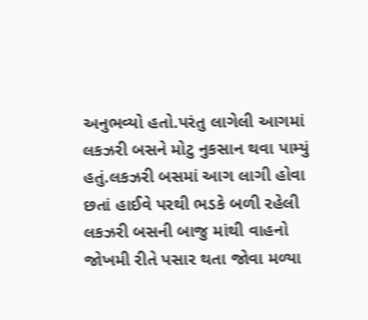અનુભવ્યો હતો.પરંતુ લાગેલી આગમાં લકઝરી બસને મોટુ નુકસાન થવા પામ્યું હતું.લકઝરી બસમાં આગ લાગી હોવા છતાં હાઈવે પરથી ભડકે બળી રહેલી લકઝરી બસની બાજુ માંથી વાહનો જોખમી રીતે પસાર થતા જોવા મળ્યા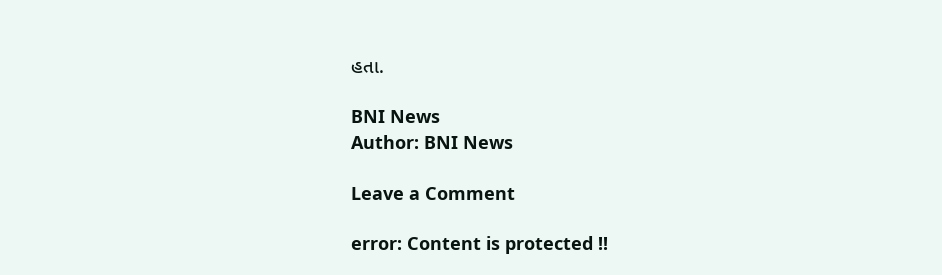હતા.

BNI News
Author: BNI News

Leave a Comment

error: Content is protected !!